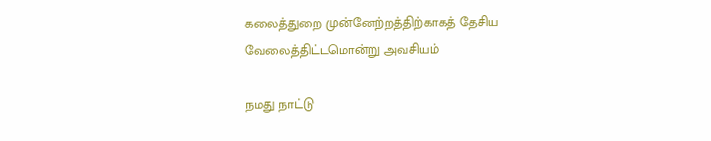கலைத்துறை முன்னேற்றத்திற்காகத் தேசிய வேலைத்திட்டமொன்று அவசியம்

நமது நாட்டு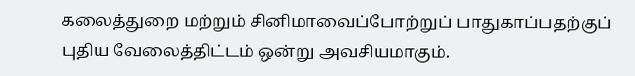கலைத்துறை மற்றும் சினிமாவைப்போற்றுப் பாதுகாப்பதற்குப் புதிய வேலைத்திட்டம் ஒன்று அவசியமாகும்.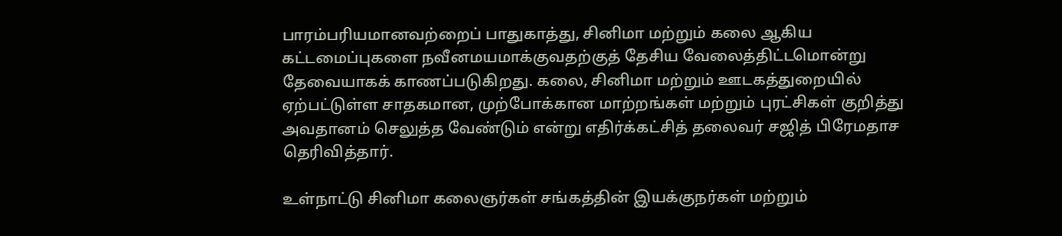பாரம்பரியமானவற்றைப் பாதுகாத்து, சினிமா மற்றும் கலை ஆகிய கட்டமைப்புகளை நவீனமயமாக்குவதற்குத் தேசிய வேலைத்திட்டமொன்று தேவையாகக் காணப்படுகிறது. கலை, சினிமா மற்றும் ஊடகத்துறையில் ஏற்பட்டுள்ள சாதகமான, முற்போக்கான மாற்றங்கள் மற்றும் புரட்சிகள் குறித்து அவதானம் செலுத்த வேண்டும் என்று எதிர்க்கட்சித் தலைவர் சஜித் பிரேமதாச தெரிவித்தார்.

உள்நாட்டு சினிமா கலைஞர்கள் சங்கத்தின் இயக்குநர்கள் மற்றும்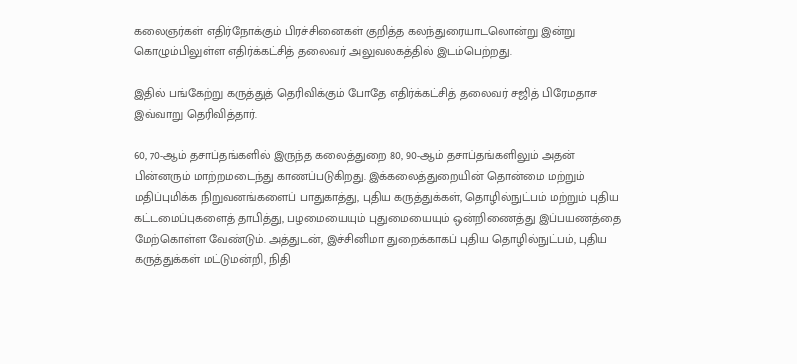கலைஞர்கள் எதிர்நோக்கும் பிரச்சினைகள் குறித்த கலந்துரையாடலொன்று இன்று கொழும்பிலுள்ள எதிர்க்கட்சித் தலைவர் அலுவலகத்தில் இடம்பெற்றது.

இதில் பங்கேற்று கருத்துத் தெரிவிக்கும் போதே எதிர்க்கட்சித் தலைவர் சஜித் பிரேமதாச இவ்வாறு தெரிவித்தார்.

60, 70-ஆம் தசாப்தங்களில் இருந்த கலைத்துறை 80, 90-ஆம் தசாப்தங்களிலும் அதன் பின்னரும் மாற்றமடைந்து காணப்படுகிறது. இக்கலைத்துறையின் தொன்மை மற்றும் மதிப்புமிக்க நிறுவனங்களைப் பாதுகாத்து, புதிய கருத்துக்கள், தொழில்நுட்பம் மற்றும் புதிய கட்டமைப்புகளைத் தாபித்து, பழமையையும் புதுமையையும் ஒன்றிணைத்து இப்பயணத்தை மேற்கொள்ள வேண்டும். அத்துடன், இச்சினிமா துறைக்காகப் புதிய தொழில்நுட்பம், புதிய கருத்துக்கள் மட்டுமன்றி, நிதி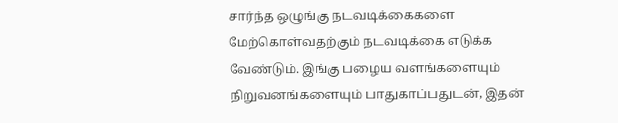சார்ந்த ஒழுங்கு நடவடிக்கைகளை மேற்கொள்வதற்கும் நடவடிக்கை எடுக்க வேண்டும். இங்கு பழைய வளங்களையும் நிறுவனங்களையும் பாதுகாப்பதுடன், இதன்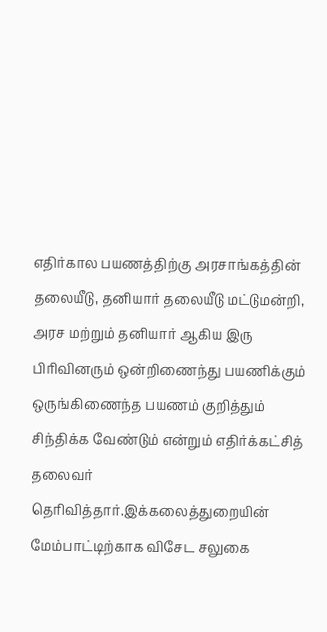எதிர்கால பயணத்திற்கு அரசாங்கத்தின் தலையீடு, தனியார் தலையீடு மட்டுமன்றி, அரச மற்றும் தனியார் ஆகிய இரு பிரிவினரும் ஒன்றிணைந்து பயணிக்கும் ஒருங்கிணைந்த பயணம் குறித்தும் சிந்திக்க வேண்டும் என்றும் எதிர்க்கட்சித் தலைவர் தெரிவித்தார்.இக்கலைத்துறையின் மேம்பாட்டிற்காக விசேட சலுகை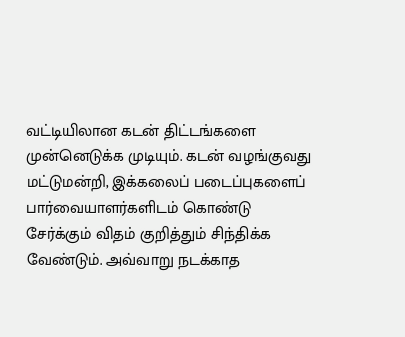வட்டியிலான கடன் திட்டங்களை முன்னெடுக்க முடியும். கடன் வழங்குவது மட்டுமன்றி, இக்கலைப் படைப்புகளைப் பார்வையாளர்களிடம் கொண்டு சேர்க்கும் விதம் குறித்தும் சிந்திக்க வேண்டும். அவ்வாறு நடக்காத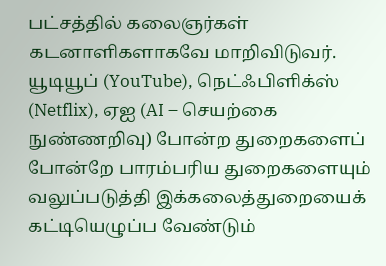பட்சத்தில் கலைஞர்கள் கடனாளிகளாகவே மாறிவிடுவர். யூடியூப் (YouTube), நெட்ஃபிளிக்ஸ் (Netflix), ஏஐ (AI – செயற்கை நுண்ணறிவு) போன்ற துறைகளைப் போன்றே பாரம்பரிய துறைகளையும் வலுப்படுத்தி இக்கலைத்துறையைக் கட்டியெழுப்ப வேண்டும்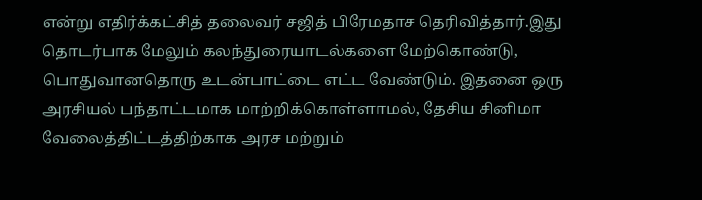என்று எதிர்க்கட்சித் தலைவர் சஜித் பிரேமதாச தெரிவித்தார்.இது தொடர்பாக மேலும் கலந்துரையாடல்களை மேற்கொண்டு, பொதுவானதொரு உடன்பாட்டை எட்ட வேண்டும். இதனை ஒரு அரசியல் பந்தாட்டமாக மாற்றிக்கொள்ளாமல், தேசிய சினிமா வேலைத்திட்டத்திற்காக அரச மற்றும்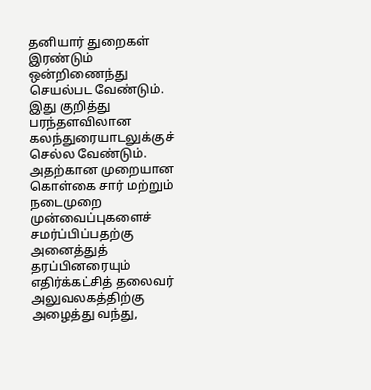தனியார் துறைகள் இரண்டும் ஒன்றிணைந்து செயல்பட வேண்டும். இது குறித்து பரந்தளவிலான கலந்துரையாடலுக்குச் செல்ல வேண்டும். அதற்கான முறையான கொள்கை சார் மற்றும் நடைமுறை முன்வைப்புகளைச் சமர்ப்பிப்பதற்கு அனைத்துத் தரப்பினரையும் எதிர்க்கட்சித் தலைவர் அலுவலகத்திற்கு அழைத்து வந்து,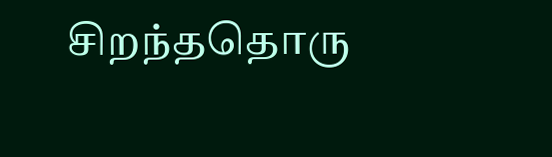சிறந்ததொரு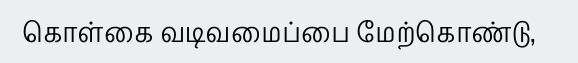கொள்கை வடிவமைப்பை மேற்கொண்டு,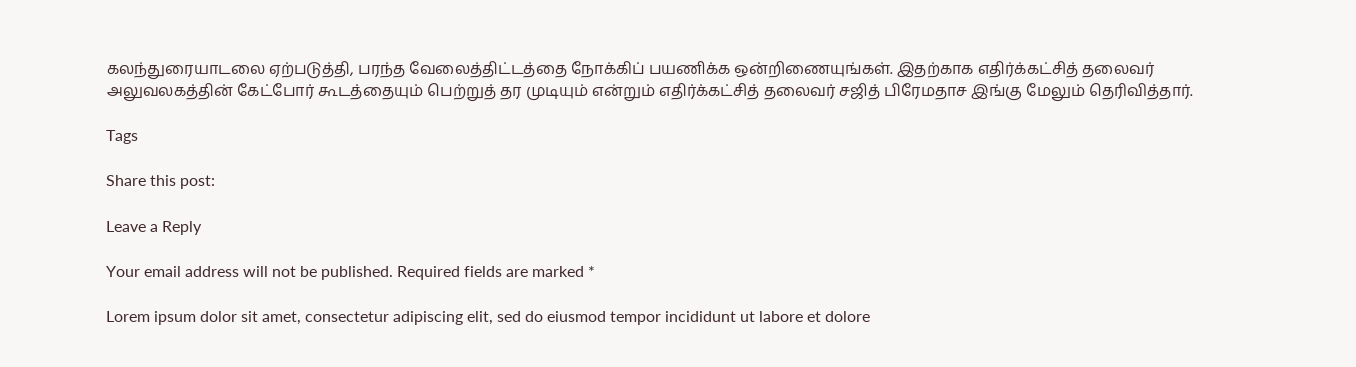கலந்துரையாடலை ஏற்படுத்தி, பரந்த வேலைத்திட்டத்தை நோக்கிப் பயணிக்க ஒன்றிணையுங்கள். இதற்காக எதிர்க்கட்சித் தலைவர் அலுவலகத்தின் கேட்போர் கூடத்தையும் பெற்றுத் தர முடியும் என்றும் எதிர்க்கட்சித் தலைவர் சஜித் பிரேமதாச இங்கு மேலும் தெரிவித்தார்.

Tags

Share this post:

Leave a Reply

Your email address will not be published. Required fields are marked *

Lorem ipsum dolor sit amet, consectetur adipiscing elit, sed do eiusmod tempor incididunt ut labore et dolore